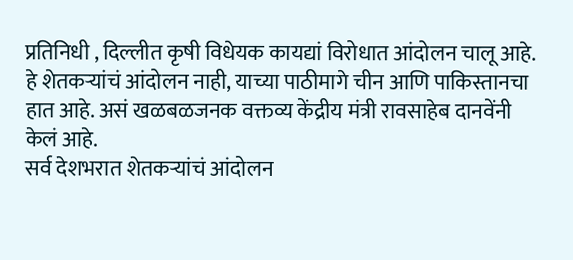प्रतिनिधी , दिल्लीत कृषी विधेयक कायद्यां विरोधात आंदोलन चालू आहे. हे शेतकऱ्यांचं आंदोलन नाही, याच्या पाठीमागे चीन आणि पाकिस्तानचा हात आहे. असं खळबळजनक वक्तव्य केंद्रीय मंत्री रावसाहेब दानवेंनी केलं आहे.
सर्व देशभरात शेतकऱ्यांचं आंदोलन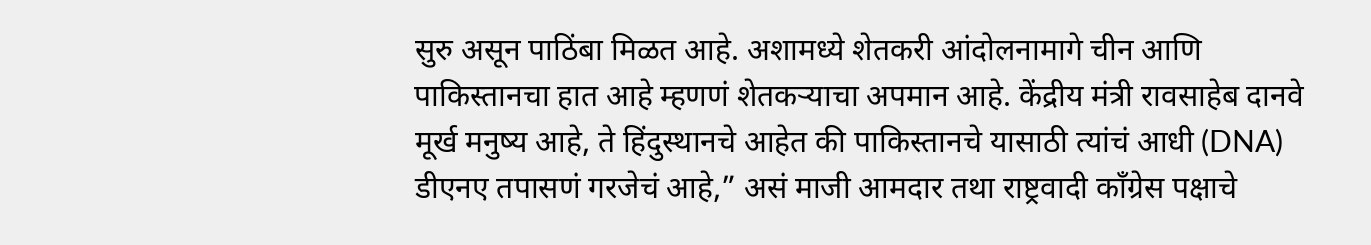सुरु असून पाठिंबा मिळत आहे. अशामध्ये शेतकरी आंदोलनामागे चीन आणि पाकिस्तानचा हात आहे म्हणणं शेतकऱ्याचा अपमान आहे. केंद्रीय मंत्री रावसाहेब दानवे मूर्ख मनुष्य आहे, ते हिंदुस्थानचे आहेत की पाकिस्तानचे यासाठी त्यांचं आधी (DNA) डीएनए तपासणं गरजेचं आहे,” असं माजी आमदार तथा राष्ट्रवादी काँग्रेस पक्षाचे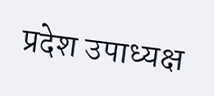प्रदेश उपाध्यक्ष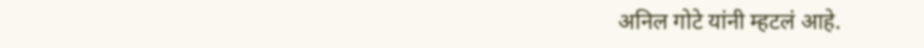अनिल गोटे यांनी म्हटलं आहे.